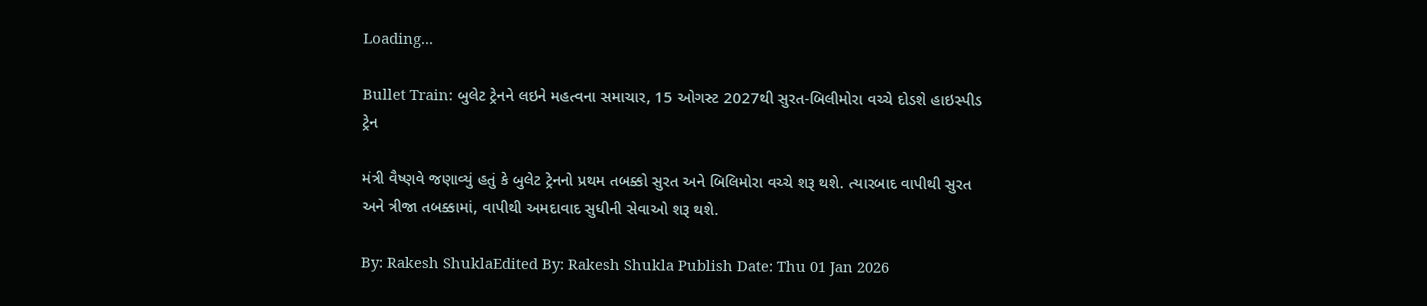Loading...

Bullet Train: બુલેટ ટ્રેનને લઇને મહત્વના સમાચાર, 15 ઓગસ્ટ 2027થી સુરત-બિલીમોરા વચ્ચે દોડશે હાઇસ્પીડ ટ્રેન

મંત્રી વૈષ્ણવે જણાવ્યું હતું કે બુલેટ ટ્રેનનો પ્રથમ તબક્કો સુરત અને બિલિમોરા વચ્ચે શરૂ થશે. ત્યારબાદ વાપીથી સુરત અને ત્રીજા તબક્કામાં, વાપીથી અમદાવાદ સુધીની સેવાઓ શરૂ થશે.

By: Rakesh ShuklaEdited By: Rakesh Shukla Publish Date: Thu 01 Jan 2026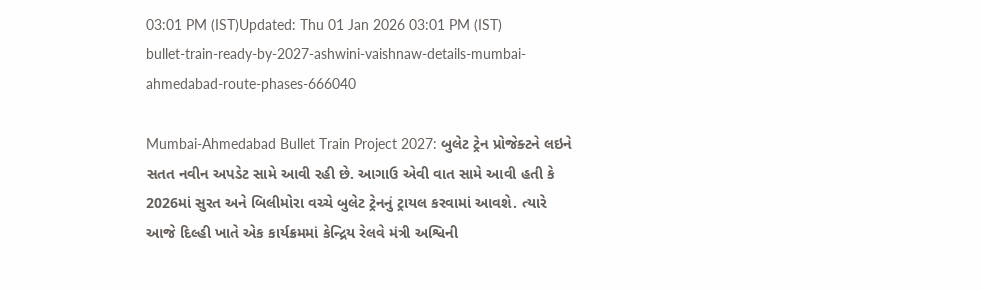03:01 PM (IST)Updated: Thu 01 Jan 2026 03:01 PM (IST)
bullet-train-ready-by-2027-ashwini-vaishnaw-details-mumbai-ahmedabad-route-phases-666040

Mumbai-Ahmedabad Bullet Train Project 2027: બુલેટ ટ્રેન પ્રોજેક્ટને લઇને સતત નવીન અપડેટ સામે આવી રહી છે. આગાઉ એવી વાત સામે આવી હતી કે 2026માં સુરત અને બિલીમોરા વચ્ચે બુલેટ ટ્રેનનું ટ્રાયલ કરવામાં આવશે. ત્યારે આજે દિલ્હી ખાતે એક કાર્યક્રમમાં કેન્દ્રિય રેલવે મંત્રી અશ્વિની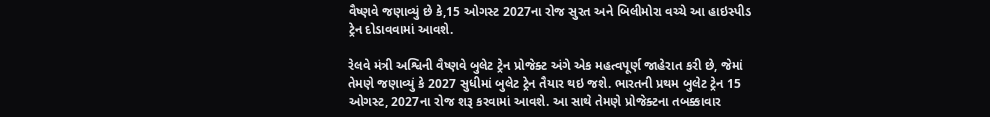વૈષ્ણવે જણાવ્યું છે કે,15 ઓગસ્ટ 2027ના રોજ સુરત અને બિલીમોરા વચ્ચે આ હાઇસ્પીડ ટ્રેન દોડાવવામાં આવશે.

રેલવે મંત્રી અશ્વિની વૈષ્ણવે બુલેટ ટ્રેન પ્રોજેક્ટ અંગે એક મહત્વપૂર્ણ જાહેરાત કરી છે, જેમાં તેમણે જણાવ્યું કે 2027 સુધીમાં બુલેટ ટ્રેન તૈયાર થઇ જશે. ભારતની પ્રથમ બુલેટ ટ્રેન 15 ઓગસ્ટ, 2027ના રોજ શરૂ કરવામાં આવશે. આ સાથે તેમણે પ્રોજેક્ટના તબક્કાવાર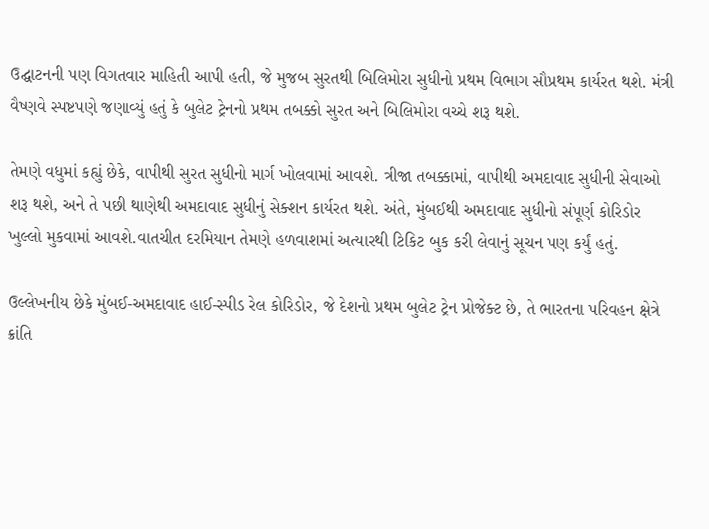ઉદ્ઘાટનની પણ વિગતવાર માહિતી આપી હતી, જે મુજબ સુરતથી બિલિમોરા સુધીનો પ્રથમ વિભાગ સૌપ્રથમ કાર્યરત થશે. મંત્રી વૈષ્ણવે સ્પષ્ટપણે જણાવ્યું હતું કે બુલેટ ટ્રેનનો પ્રથમ તબક્કો સુરત અને બિલિમોરા વચ્ચે શરૂ થશે.

તેમણે વધુમાં કહ્યું છેકે, વાપીથી સુરત સુધીનો માર્ગ ખોલવામાં આવશે. ત્રીજા તબક્કામાં, વાપીથી અમદાવાદ સુધીની સેવાઓ શરૂ થશે, અને તે પછી થાણેથી અમદાવાદ સુધીનું સેક્શન કાર્યરત થશે. અંતે, મુંબઈથી અમદાવાદ સુધીનો સંપૂર્ણ કોરિડોર ખુલ્લો મુકવામાં આવશે.વાતચીત દરમિયાન તેમણે હળવાશમાં અત્યારથી ટિકિટ બુક કરી લેવાનું સૂચન પણ કર્યું હતું.

ઉલ્લેખનીય છેકે મુંબઈ-અમદાવાદ હાઈ-સ્પીડ રેલ કોરિડોર, જે દેશનો પ્રથમ બુલેટ ટ્રેન પ્રોજેક્ટ છે, તે ભારતના પરિવહન ક્ષેત્રે ક્રાંતિ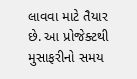લાવવા માટે તૈયાર છે. આ પ્રોજેક્ટથી મુસાફરીનો સમય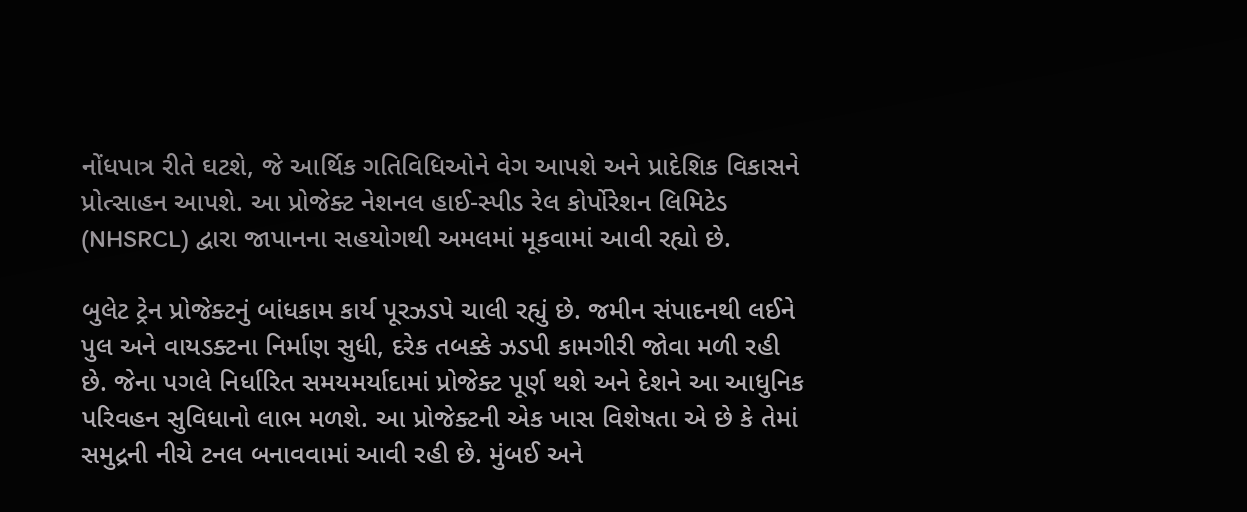નોંધપાત્ર રીતે ઘટશે, જે આર્થિક ગતિવિધિઓને વેગ આપશે અને પ્રાદેશિક વિકાસને પ્રોત્સાહન આપશે. આ પ્રોજેક્ટ નેશનલ હાઈ-સ્પીડ રેલ કોર્પોરેશન લિમિટેડ (NHSRCL) દ્વારા જાપાનના સહયોગથી અમલમાં મૂકવામાં આવી રહ્યો છે.

બુલેટ ટ્રેન પ્રોજેક્ટનું બાંધકામ કાર્ય પૂરઝડપે ચાલી રહ્યું છે. જમીન સંપાદનથી લઈને પુલ અને વાયડક્ટના નિર્માણ સુધી, દરેક તબક્કે ઝડપી કામગીરી જોવા મળી રહી છે. જેના પગલે નિર્ધારિત સમયમર્યાદામાં પ્રોજેક્ટ પૂર્ણ થશે અને દેશને આ આધુનિક પરિવહન સુવિધાનો લાભ મળશે. આ પ્રોજેક્ટની એક ખાસ વિશેષતા એ છે કે તેમાં સમુદ્રની નીચે ટનલ બનાવવામાં આવી રહી છે. મુંબઈ અને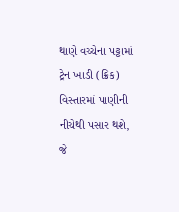થાણે વચ્ચેના પટ્ટામાં ટ્રેન ખાડી (ક્રિક) વિસ્તારમાં પાણીની નીચેથી પસાર થશે, જે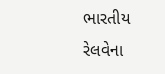ભારતીય રેલવેના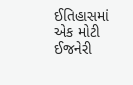ઈતિહાસમાં એક મોટી ઈજનેરી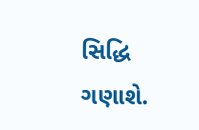સિદ્ધિ ગણાશે.